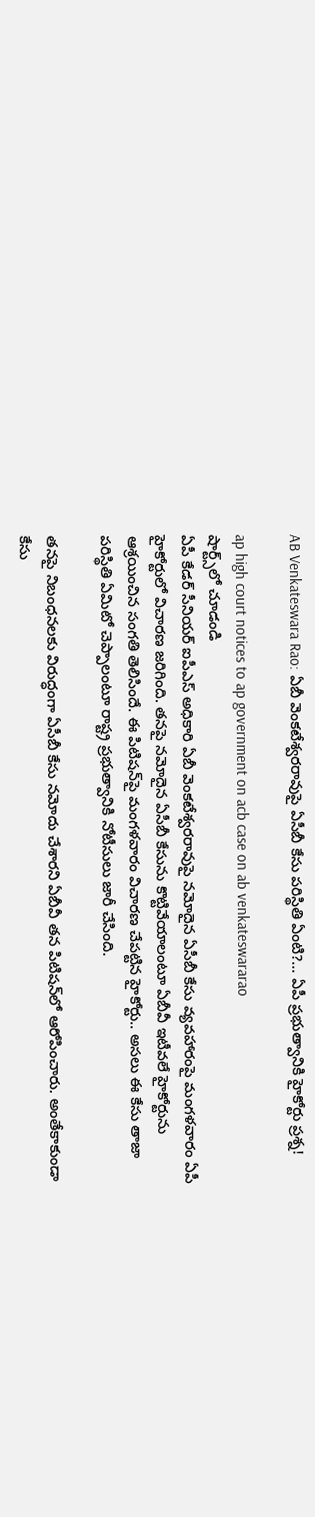AB Venkateswara Rao: ఏబీ వెంక‌టేశ్వ‌ర‌రావుపై ఏసీబీ కేసు ప‌రిస్థితి ఏంటి?... ఏపీ ప్ర‌భుత్వానికి హైకోర్టు ప్ర‌శ్న‌!

ap high court notices to ap government on acb case on ab venkateswararao
షార్ట్స్‌లో చూడండి
ఏపీ కేడ‌ర్ సీనియ‌ర్ ఐపీఎస్ అధికారి ఏబీ వెంక‌టేశ్వ‌ర‌రావుపై నమోదైన ఏసీబీ కేసు వ్య‌వ‌హారంపై మంగ‌ళ‌వారం ఏపీ హైకోర్టులో విచార‌ణ జ‌రిగింది. త‌న‌పై న‌మోదైన ఏసీబీ కేసును కొట్టివేయాలంటూ ఏబీవీ ఇటీవ‌లే హైకోర్టును ఆశ్ర‌యించిన సంగ‌తి తెలిసిందే. ఈ పిటిష‌న్‌పై మంగ‌ళ‌వారం విచార‌ణ చేప‌ట్టిన హైకోర్టు.. అస‌లు ఈ కేసు తాజా ప‌రిస్థితి ఏమిటో చెప్పాలంటూ రాష్ట్ర ప్ర‌భుత్వానికి నోటీసులు జారీ చేసింది.

త‌న‌పై నిబంధ‌న‌ల‌కు విరుద్ధంగా ఏసీబీ కేసు న‌మోదు చేశార‌ని ఏబీవీ త‌న పిటిష‌న్‌లో ఆరోపించారు. అంతేకాకుండా కేసు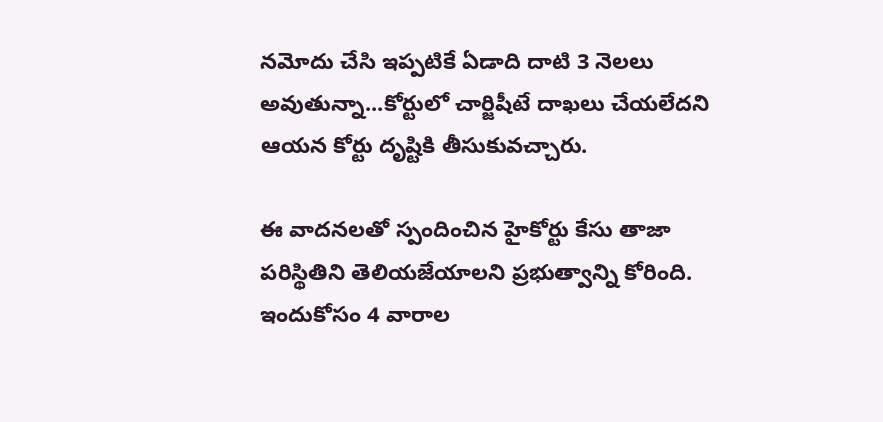న‌మోదు చేసి ఇప్ప‌టికే ఏడాది దాటి 3 నెల‌లు అవుతున్నా...కోర్టులో చార్జిషీటే దాఖ‌లు చేయ‌లేద‌ని ఆయ‌న కోర్టు దృష్టికి తీసుకువ‌చ్చారు.

ఈ వాద‌న‌ల‌తో స్పందించిన హైకోర్టు కేసు తాజా ప‌రిస్థితిని తెలియ‌జేయాల‌ని ప్ర‌భుత్వాన్ని కోరింది. ఇందుకోసం 4 వారాల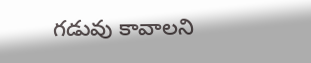గ‌డువు కావాల‌ని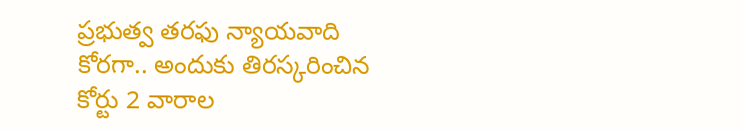ప్ర‌భుత్వ త‌ర‌ఫు న్యాయవాది కోర‌గా.. అందుకు తిర‌స్క‌రించిన కోర్టు 2 వారాల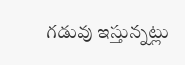గ‌డువు ఇస్తున్న‌ట్లు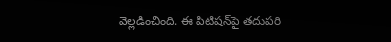వెల్ల‌డించింది. ఈ పిటిష‌న్‌పై త‌దుప‌రి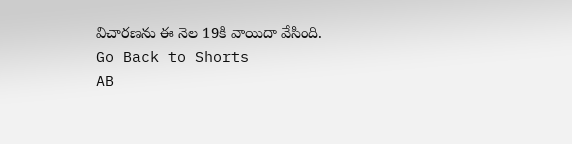విచార‌ణ‌ను ఈ నెల 19కి వాయిదా వేసింది.
Go Back to Shorts
AB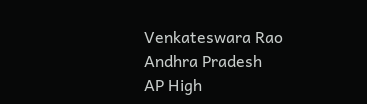Venkateswara Rao
Andhra Pradesh
AP High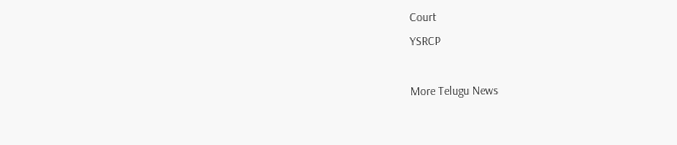Court
YSRCP

More Telugu News